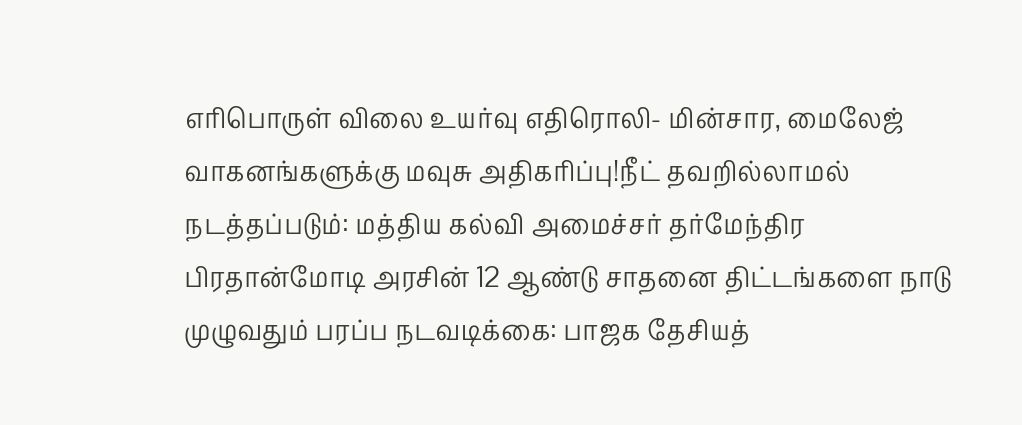எரிபொருள் விலை உயர்வு எதிரொலி- மின்சார, மைலேஜ் வாகனங்களுக்கு மவுசு அதிகரிப்பு!நீட் தவறில்லாமல் நடத்தப்படும்: மத்திய கல்வி அமைச்சர் தர்மேந்திர பிரதான்மோடி அரசின் 12 ஆண்டு சாதனை திட்டங்களை நாடு முழுவதும் பரப்ப நடவடிக்கை: பாஜக தேசியத்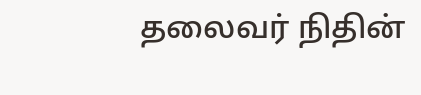தலைவர் நிதின்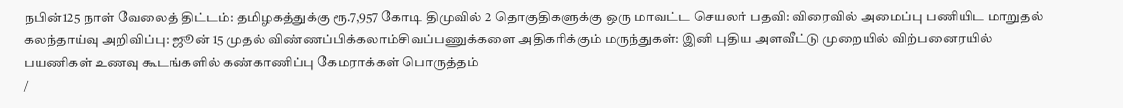நபின்125 நாள் வேலைத் திட்டம்: தமிழகத்துக்கு ரூ.7,957 கோடி திமுவில் 2 தொகுதிகளுக்கு ஒரு மாவட்ட செயலர் பதவி: விரைவில் அமைப்பு பணியிட மாறுதல் கலந்தாய்வு அறிவிப்பு: ஜூன் 15 முதல் விண்ணப்பிக்கலாம்சிவப்பணுக்களை அதிகரிக்கும் மருந்துகள்: இனி புதிய அளவீட்டு முறையில் விற்பனைரயில் பயணிகள் உணவு கூடங்களில் கண்காணிப்பு கேமராக்கள் பொருத்தம்
/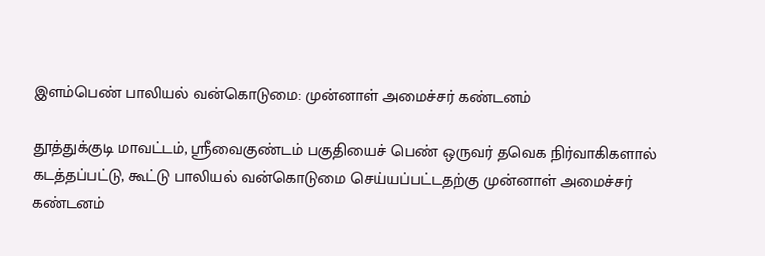இளம்பெண் பாலியல் வன்கொடுமை: முன்னாள் அமைச்சர் கண்டனம்

தூத்துக்குடி மாவட்டம், ஸ்ரீவைகுண்டம் பகுதியைச் பெண் ஒருவர் தவெக நிர்வாகிகளால் கடத்தப்பட்டு, கூட்டு பாலியல் வன்கொடுமை செய்யப்பட்டதற்கு முன்னாள் அமைச்சர் கண்டனம்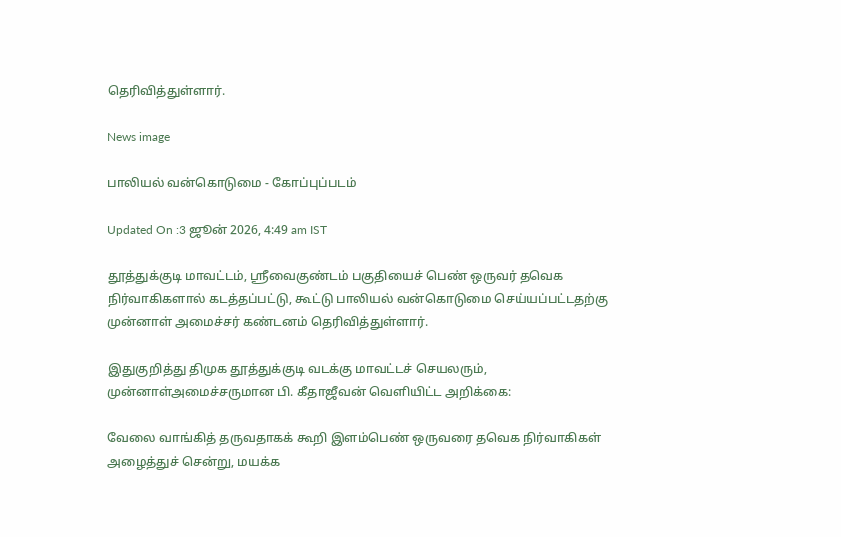தெரிவித்துள்ளார்.

News image

பாலியல் வன்கொடுமை - கோப்புப்படம்

Updated On :3 ஜூன் 2026, 4:49 am IST

தூத்துக்குடி மாவட்டம், ஸ்ரீவைகுண்டம் பகுதியைச் பெண் ஒருவர் தவெக நிர்வாகிகளால் கடத்தப்பட்டு, கூட்டு பாலியல் வன்கொடுமை செய்யப்பட்டதற்கு முன்னாள் அமைச்சர் கண்டனம் தெரிவித்துள்ளார்.

இதுகுறித்து திமுக தூத்துக்குடி வடக்கு மாவட்டச் செயலரும், முன்னாள்அமைச்சருமான பி. கீதாஜீவன் வெளியிட்ட அறிக்கை:

வேலை வாங்கித் தருவதாகக் கூறி இளம்பெண் ஒருவரை தவெக நிர்வாகிகள் அழைத்துச் சென்று, மயக்க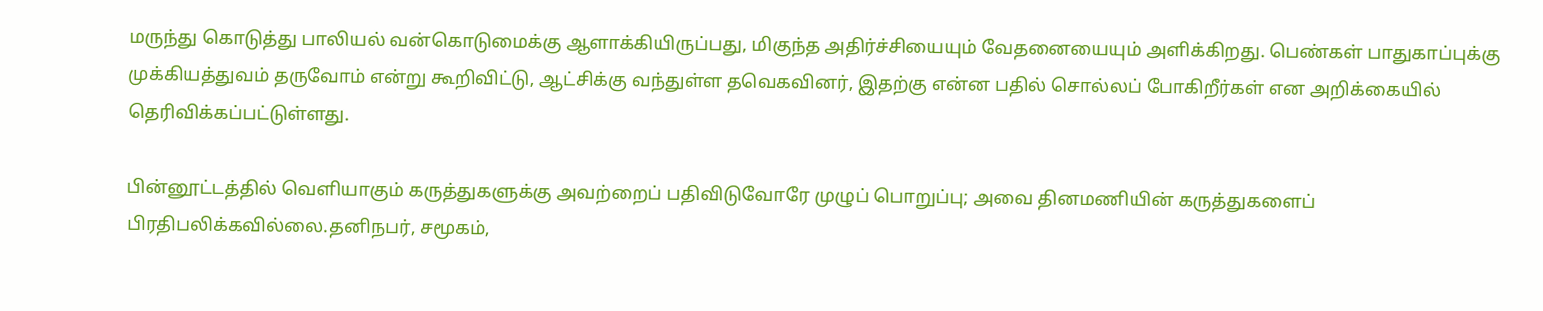மருந்து கொடுத்து பாலியல் வன்கொடுமைக்கு ஆளாக்கியிருப்பது, மிகுந்த அதிர்ச்சியையும் வேதனையையும் அளிக்கிறது. பெண்கள் பாதுகாப்புக்கு முக்கியத்துவம் தருவோம் என்று கூறிவிட்டு, ஆட்சிக்கு வந்துள்ள தவெகவினர், இதற்கு என்ன பதில் சொல்லப் போகிறீர்கள் என அறிக்கையில் தெரிவிக்கப்பட்டுள்ளது.

பின்னூட்டத்தில் வெளியாகும் கருத்துகளுக்கு அவற்றைப் பதிவிடுவோரே முழுப் பொறுப்பு; அவை தினமணியின் கருத்துகளைப் பிரதிபலிக்கவில்லை.தனிநபர், சமூகம்,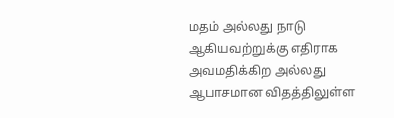மதம் அல்லது நாடு ஆகியவற்றுக்கு எதிராக அவமதிக்கிற அல்லது ஆபாசமான விதத்திலுள்ள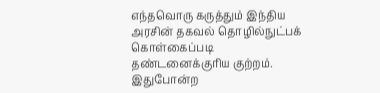எந்தவொரு கருத்தும் இந்திய அரசின் தகவல் தொழில்நுட்பக் கொள்கைப்படி தண்டனைக்குரிய குற்றம். இதுபோன்ற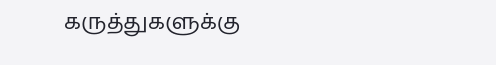கருத்துகளுக்கு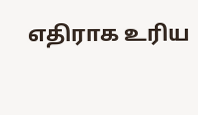எதிராக உரிய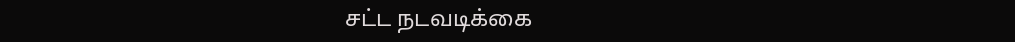சட்ட நடவடிக்கை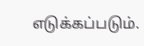எடுக்கப்படும்.